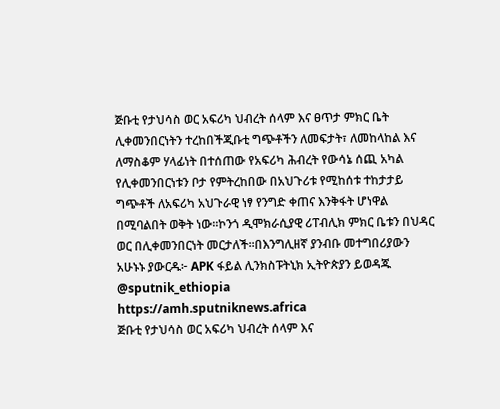ጅቡቲ የታህሳስ ወር አፍሪካ ህብረት ሰላም እና ፀጥታ ምክር ቤት ሊቀመንበርነትን ተረከበችጂቡቲ ግጭቶችን ለመፍታት፣ ለመከላከል እና ለማስቆም ሃላፊነት በተሰጠው የአፍሪካ ሕብረት የውሳኔ ሰጪ አካል የሊቀመንበርነቱን ቦታ የምትረከበው በአህጉሪቱ የሚከሰቱ ተከታታይ ግጭቶች ለአፍሪካ አህጉራዊ ነፃ የንግድ ቀጠና እንቅፋት ሆነዋል በሚባልበት ወቅት ነው።ኮንጎ ዲሞክራሲያዊ ሪፐብሊክ ምክር ቤቱን በህዳር ወር በሊቀመንበርነት መርታለች።በእንግሊዘኛ ያንብቡ መተግበሪያውን አሁኑኑ ያውርዱ፦ APK ፋይል ሊንክስፑትኒክ ኢትዮጵያን ይወዳጁ @sputnik_ethiopia
https://amh.sputniknews.africa
ጅቡቲ የታህሳስ ወር አፍሪካ ህብረት ሰላም እና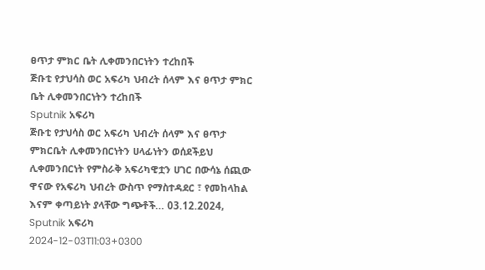ፀጥታ ምክር ቤት ሊቀመንበርነትን ተረከበች
ጅቡቲ የታህሳስ ወር አፍሪካ ህብረት ሰላም እና ፀጥታ ምክር ቤት ሊቀመንበርነትን ተረከበች
Sputnik አፍሪካ
ጅቡቲ የታህሳስ ወር አፍሪካ ህብረት ሰላም እና ፀጥታ ምክርቤት ሊቀመንበርነትን ሀላፊነትን ወሰደችይህ ሊቀመንበርነት የምስራቅ አፍሪካዊቷን ሀገር በውሳኔ ሰጪው ዋናው የአፍሪካ ህብረት ውስጥ የማስተዳደር ፣ የመከላከል እናም ቀጣይነት ያላቸው ግጭቶች... 03.12.2024, Sputnik አፍሪካ
2024-12-03T11:03+0300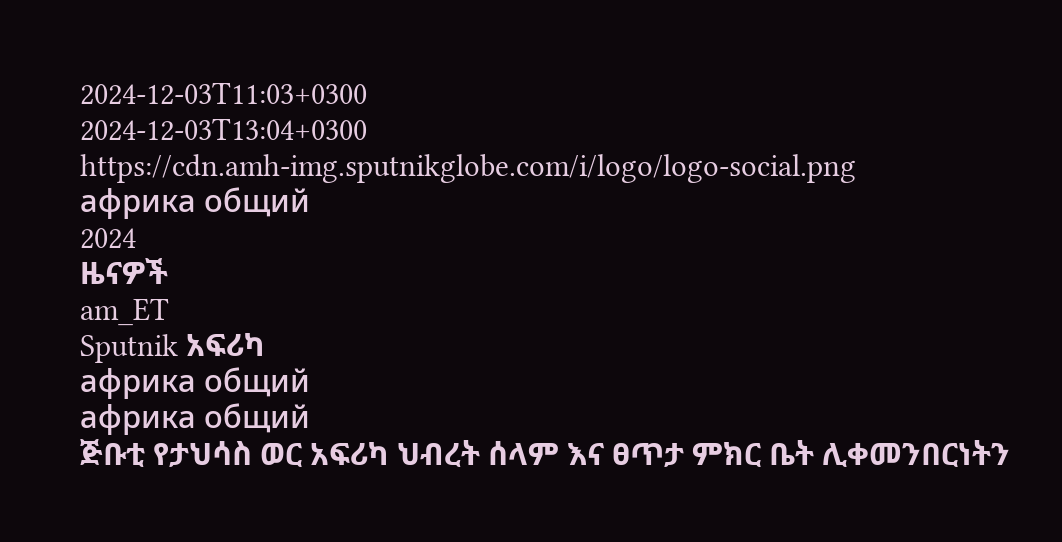2024-12-03T11:03+0300
2024-12-03T13:04+0300
https://cdn.amh-img.sputnikglobe.com/i/logo/logo-social.png
африка общий
2024
ዜናዎች
am_ET
Sputnik አፍሪካ
африка общий
африка общий
ጅቡቲ የታህሳስ ወር አፍሪካ ህብረት ሰላም እና ፀጥታ ምክር ቤት ሊቀመንበርነትን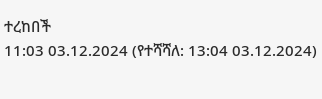ተረከበች
11:03 03.12.2024 (የተሻሻለ: 13:04 03.12.2024)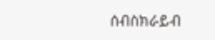ሰብስክራይብ